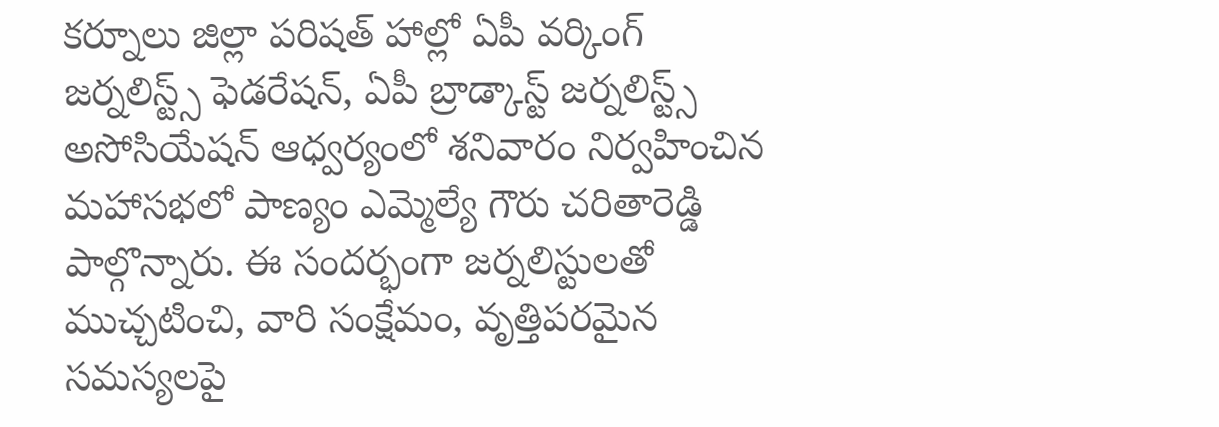కర్నూలు జిల్లా పరిషత్ హాల్లో ఏపీ వర్కింగ్ జర్నలిస్ట్స్ ఫెడరేషన్, ఏపీ బ్రాడ్కాస్ట్ జర్నలిస్ట్స్ అసోసియేషన్ ఆధ్వర్యంలో శనివారం నిర్వహించిన మహాసభలో పాణ్యం ఎమ్మెల్యే గౌరు చరితారెడ్డి పాల్గొన్నారు. ఈ సందర్భంగా జర్నలిస్టులతో ముచ్చటించి, వారి సంక్షేమం, వృత్తిపరమైన సమస్యలపై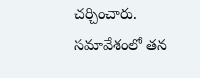చర్చించారు. సమావేశంలో తన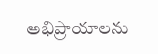అభిప్రాయాలను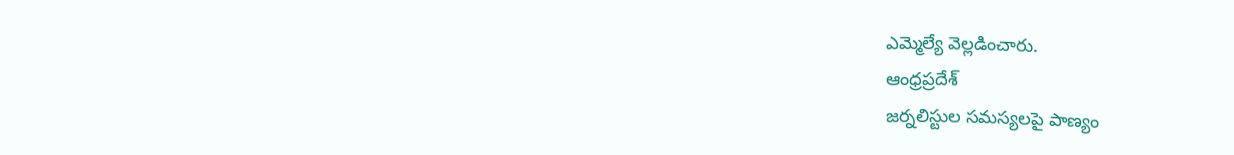ఎమ్మెల్యే వెల్లడించారు.
ఆంధ్రప్రదేశ్
జర్నలిస్టుల సమస్యలపై పాణ్యం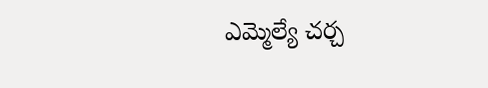ఎమ్మెల్యే చర్చ